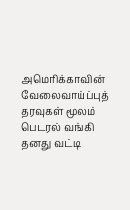அமெரிக்காவின் வேலைவாய்ப்புத் தரவுகள் மூலம் பெடரல் வங்கி தனது வட்டி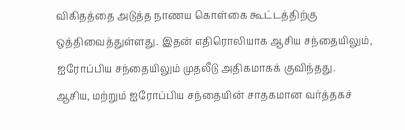விகிதத்தை அடுத்த நாணய கொள்கை கூட்டத்திற்கு ஒத்திவைத்துள்ளது. இதன் எதிரொலியாக ஆசிய சந்தையிலும், ஐரோப்பிய சந்தையிலும் முதலீடு அதிகமாகக் குவிந்தது.
ஆசிய, மற்றும் ஐரோப்பிய சந்தையின் சாதகமான வர்த்தகச்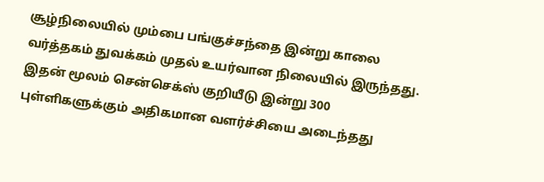சூழ்நிலையில் மும்பை பங்குச்சந்தை இன்று காலை வர்த்தகம் துவக்கம் முதல் உயர்வான நிலையில் இருந்தது. இதன் மூலம் சென்செக்ஸ் குறியீடு இன்று 300 புள்ளிகளுக்கும் அதிகமான வளர்ச்சியை அடைந்தது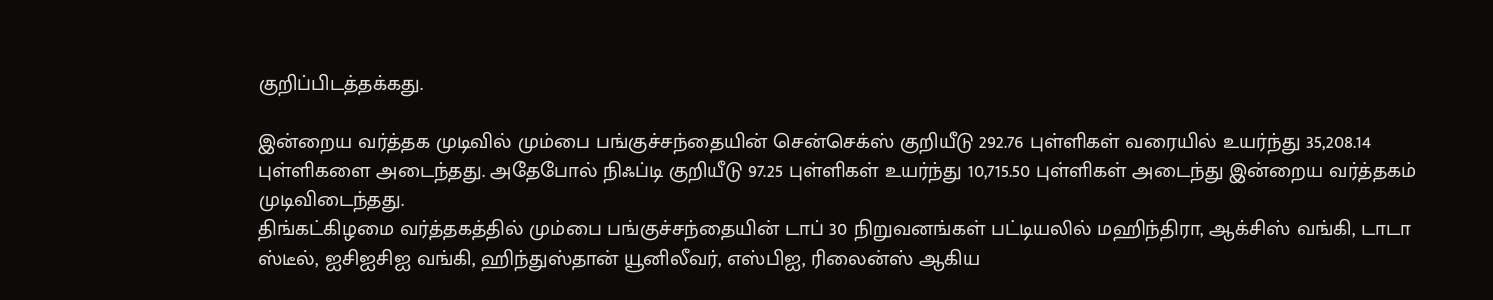குறிப்பிடத்தக்கது.

இன்றைய வர்த்தக முடிவில் மும்பை பங்குச்சந்தையின் சென்செக்ஸ் குறியீடு 292.76 புள்ளிகள் வரையில் உயர்ந்து 35,208.14 புள்ளிகளை அடைந்தது. அதேபோல் நிஃப்டி குறியீடு 97.25 புள்ளிகள் உயர்ந்து 10,715.50 புள்ளிகள் அடைந்து இன்றைய வர்த்தகம் முடிவிடைந்தது.
திங்கட்கிழமை வர்த்தகத்தில் மும்பை பங்குச்சந்தையின் டாப் 30 நிறுவனங்கள் பட்டியலில் மஹிந்திரா, ஆக்சிஸ் வங்கி, டாடா ஸ்டீல், ஐசிஐசிஐ வங்கி, ஹிந்துஸ்தான் யூனிலீவர், எஸ்பிஐ, ரிலைன்ஸ் ஆகிய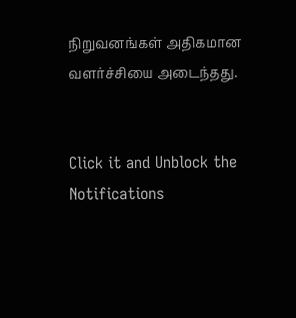நிறுவனங்கள் அதிகமான வளர்ச்சியை அடைந்தது.


Click it and Unblock the Notifications